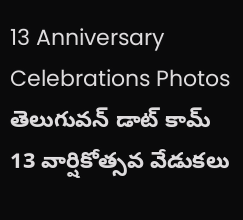13 Anniversary Celebrations Photos
తెలుగువన్ డాట్ కామ్ 13 వార్షికోత్సవ వేడుకలు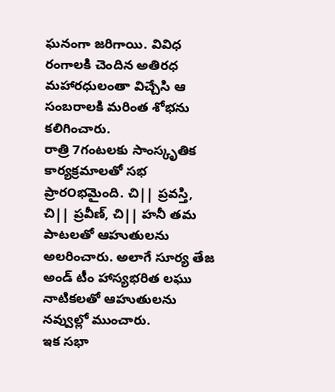ఘనంగా జరిగాయి. వివిధ రంగాలకి చెందిన అతిరధ మహారధులంతా విచ్చేసి ఆ సంబరాలకి మరింత శోభను కలిగించారు.
రాత్రి 7గంటలకు సాంస్కృతిక కార్యక్రమాలతో సభ ప్రార౦భమైంది. చి|| ప్రవస్తి, చి|| ప్రవీణ్, చి|| హనీ తమ పాటలతో ఆహుతులను అలరించారు. అలాగే సూర్య తేజ అండ్ టీం హాస్యభరిత లఘు నాటికలతో ఆహుతులను నవ్వుల్లో ముంచారు.
ఇక సభా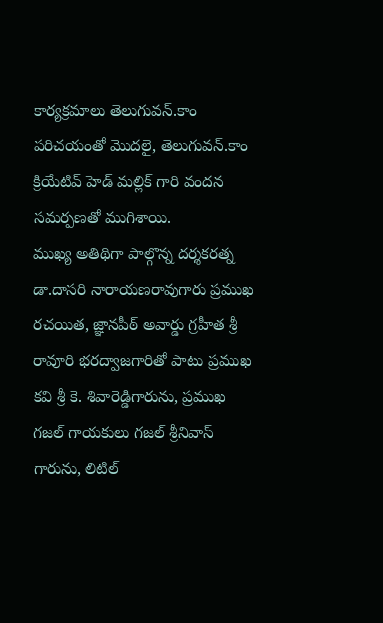కార్యక్రమాలు తెలుగువన్.కాం పరిచయంతో మొదలై, తెలుగువన్.కాం క్రియేటివ్ హెడ్ మల్లిక్ గారి వందన సమర్పణతో ముగిశాయి.
ముఖ్య అతిథిగా పాల్గొన్న దర్శకరత్న డా.దాసరి నారాయణరావుగారు ప్రముఖ రచయిత, జ్ఞానపీఠ్ అవార్డు గ్రహీత శ్రీ రావూరి భరద్వాజగారితో పాటు ప్రముఖ కవి శ్రీ కె. శివారెడ్డిగారును, ప్రముఖ గజల్ గాయకులు గజల్ శ్రీనివాస్ గారును, లిటిల్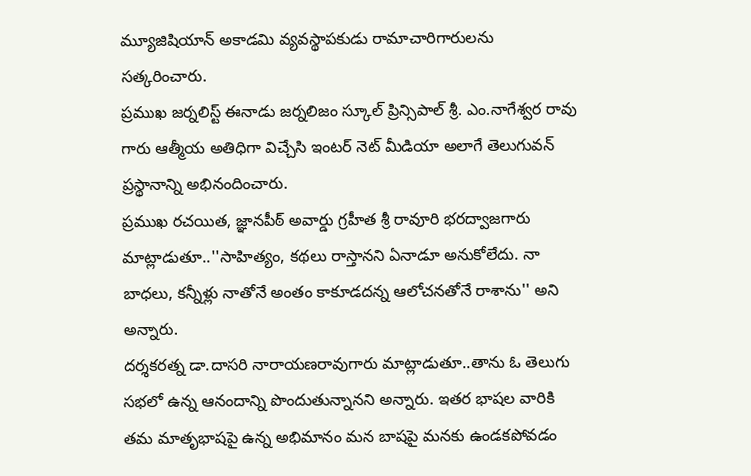మ్యూజిషియాన్ అకాడమి వ్యవస్థాపకుడు రామాచారిగారులను సత్కరించారు.
ప్రముఖ జర్నలిస్ట్ ఈనాడు జర్నలిజం స్కూల్ ప్రిన్సిపాల్ శ్రీ. ఎం.నాగేశ్వర రావు గారు ఆత్మీయ అతిధిగా విచ్చేసి ఇంటర్ నెట్ మీడియా అలాగే తెలుగువన్ ప్రస్థానాన్ని అభినందించారు.
ప్రముఖ రచయిత, జ్ఞానపీఠ్ అవార్డు గ్రహీత శ్రీ రావూరి భరద్వాజగారు మాట్లాడుతూ..''సాహిత్యం, కథలు రాస్తానని ఏనాడూ అనుకోలేదు. నా బాధలు, కన్నీళ్లు నాతోనే అంతం కాకూడదన్న ఆలోచనతోనే రాశాను'' అని అన్నారు.
దర్శకరత్న డా.దాసరి నారాయణరావుగారు మాట్లాడుతూ..తాను ఓ తెలుగు సభలో ఉన్న ఆనందాన్ని పొందుతున్నానని అన్నారు. ఇతర భాషల వారికి తమ మాతృభాషపై ఉన్న అభిమానం మన బాషపై మనకు ఉండకపోవడం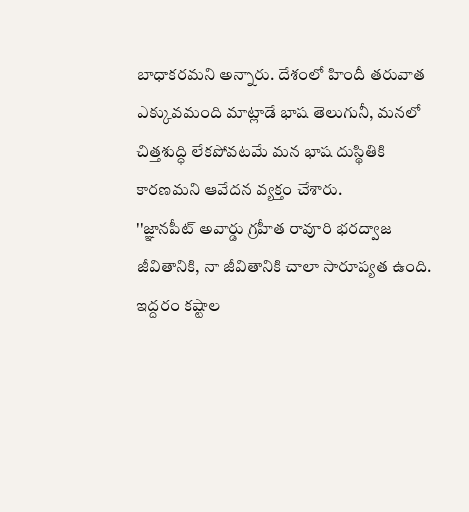బాధాకరమని అన్నారు. దేశంలో హిందీ తరువాత ఎక్కువమంది మాట్లాడే భాష తెలుగునీ, మనలో చిత్తశుద్ధి లేకపోవటమే మన భాష దుస్థితికి కారణమని ఆవేదన వ్యక్తం చేశారు.
''జ్ఞానపీట్ అవార్డు గ్రహీత రావూరి భరద్వాజ జీవితానికి, నా జీవితానికి చాలా సారూప్యత ఉంది. ఇద్దరం కష్టాల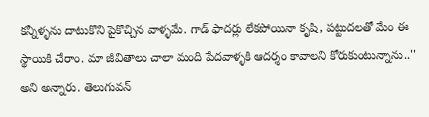కన్నీళ్ళను దాటుకొని పైకొచ్చిన వాళ్ళమే. గాడ్ ఫాదర్లు లేకపోయినా కృషి, పట్టుదలతో మేం ఈ స్థాయికి చేరాం. మా జీవితాలు చాలా మంది పేదవాళ్ళకి ఆదర్శం కావాలని కోరుకుంటున్నాను..'' అని అన్నారు. తెలుగువన్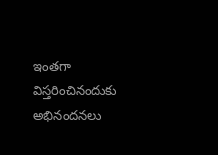ఇంతగా విస్తరించినందుకు అభినందనలు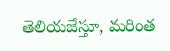తెలియజేస్తూ, మరింత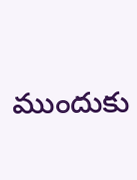ముందుకు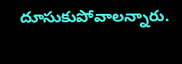దూసుకుపోవాలన్నారు.